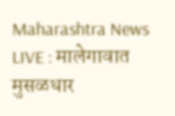Maharashtra News LIVE : मालेगावात मुसळधार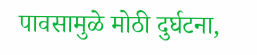पावसामुळे मोठी दुर्घटना,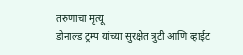तरुणाचा मृत्यू
डोनाल्ड ट्रम्प यांच्या सुरक्षेत त्रुटी आणि व्हाईट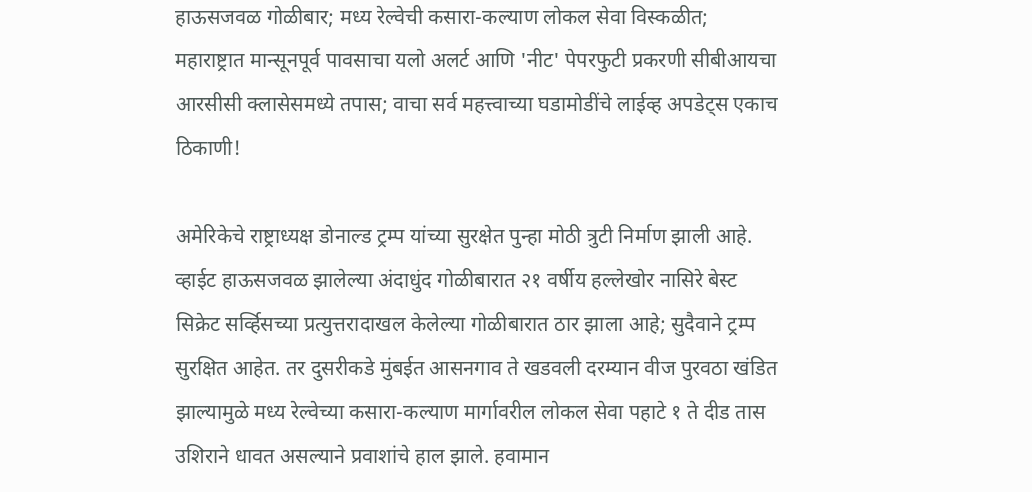हाऊसजवळ गोळीबार; मध्य रेल्वेची कसारा-कल्याण लोकल सेवा विस्कळीत; महाराष्ट्रात मान्सूनपूर्व पावसाचा यलो अलर्ट आणि 'नीट' पेपरफुटी प्रकरणी सीबीआयचा आरसीसी क्लासेसमध्ये तपास; वाचा सर्व महत्त्वाच्या घडामोडींचे लाईव्ह अपडेट्स एकाच ठिकाणी!

अमेरिकेचे राष्ट्राध्यक्ष डोनाल्ड ट्रम्प यांच्या सुरक्षेत पुन्हा मोठी त्रुटी निर्माण झाली आहे. व्हाईट हाऊसजवळ झालेल्या अंदाधुंद गोळीबारात २१ वर्षीय हल्लेखोर नासिरे बेस्ट सिक्रेट सर्व्हिसच्या प्रत्युत्तरादाखल केलेल्या गोळीबारात ठार झाला आहे; सुदैवाने ट्रम्प सुरक्षित आहेत. तर दुसरीकडे मुंबईत आसनगाव ते खडवली दरम्यान वीज पुरवठा खंडित झाल्यामुळे मध्य रेल्वेच्या कसारा-कल्याण मार्गावरील लोकल सेवा पहाटे १ ते दीड तास उशिराने धावत असल्याने प्रवाशांचे हाल झाले. हवामान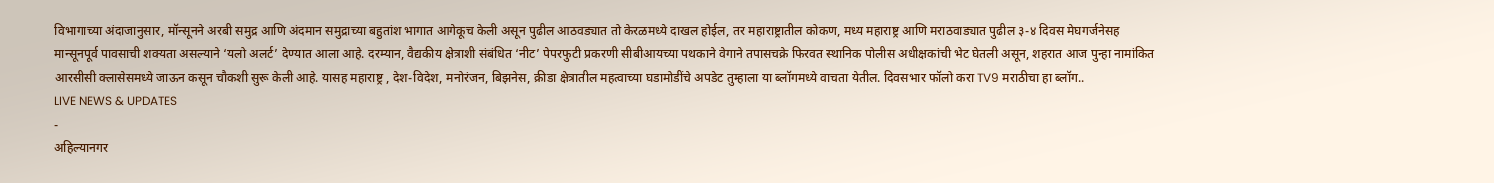विभागाच्या अंदाजानुसार, मॉन्सूनने अरबी समुद्र आणि अंदमान समुद्राच्या बहुतांश भागात आगेकूच केली असून पुढील आठवड्यात तो केरळमध्ये दाखल होईल, तर महाराष्ट्रातील कोकण, मध्य महाराष्ट्र आणि मराठवाड्यात पुढील ३-४ दिवस मेघगर्जनेसह मान्सूनपूर्व पावसाची शक्यता असल्याने ‘यलो अलर्ट’ देण्यात आला आहे. दरम्यान, वैद्यकीय क्षेत्राशी संबंधित ‘नीट’ पेपरफुटी प्रकरणी सीबीआयच्या पथकाने वेगाने तपासचक्रे फिरवत स्थानिक पोलीस अधीक्षकांची भेट घेतली असून, शहरात आज पुन्हा नामांकित आरसीसी क्लासेसमध्ये जाऊन कसून चौकशी सुरू केली आहे. यासह महाराष्ट्र , देश-विदेश, मनोरंजन, बिझनेस, क्रीडा क्षेत्रातील महत्वाच्या घडामोडींचे अपडेट तुम्हाला या ब्लॉगमध्ये वाचता येतील. दिवसभार फॉलो करा TV9 मराठीचा हा ब्लॉग..
LIVE NEWS & UPDATES
-
अहिल्यानगर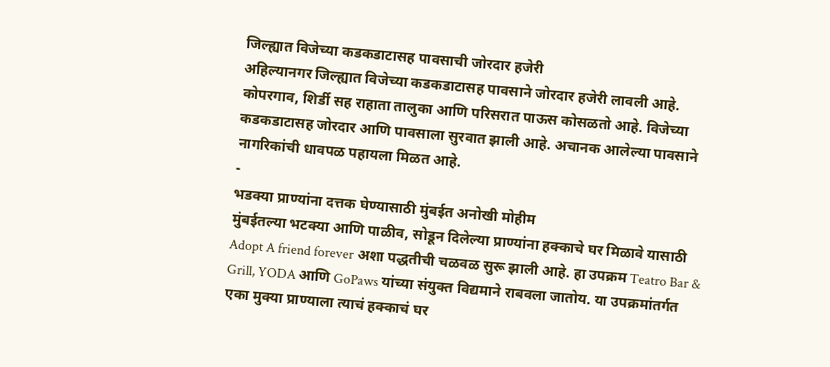जिल्ह्यात विजेच्या कडकडाटासह पावसाची जोरदार हजेरी
अहिल्यानगर जिल्ह्यात विजेच्या कडकडाटासह पावसाने जोरदार हजेरी लावली आहे. कोपरगाव, शिर्डी सह राहाता तालुका आणि परिसरात पाऊस कोसळतो आहे. विजेच्या कडकडाटासह जोरदार आणि पावसाला सुरवात झाली आहे. अचानक आलेल्या पावसाने नागरिकांची धावपळ पहायला मिळत आहे.
-
भडक्या प्राण्यांना दत्तक घेण्यासाठी मुंबईत अनोखी मोहीम
मुंबईतल्या भटक्या आणि पाळीव, सोडून दिलेल्या प्राण्यांना हक्काचे घर मिळावे यासाठी Adopt A friend forever अशा पद्धतीची चळवळ सुरू झाली आहे. हा उपक्रम Teatro Bar & Grill, YODA आणि GoPaws यांच्या संयुक्त विद्यमाने राबवला जातोय. या उपक्रमांतर्गत एका मुक्या प्राण्याला त्याचं हक्काचं घर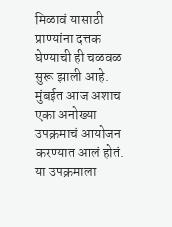मिळावं यासाठी प्राण्यांना दत्तक घेण्याची ही चळवळ सुरू झाली आहे. मुंबईत आज अशाच एका अनोख्या उपक्रमाचं आयोजन करण्यात आलं होतं. या उपक्रमाला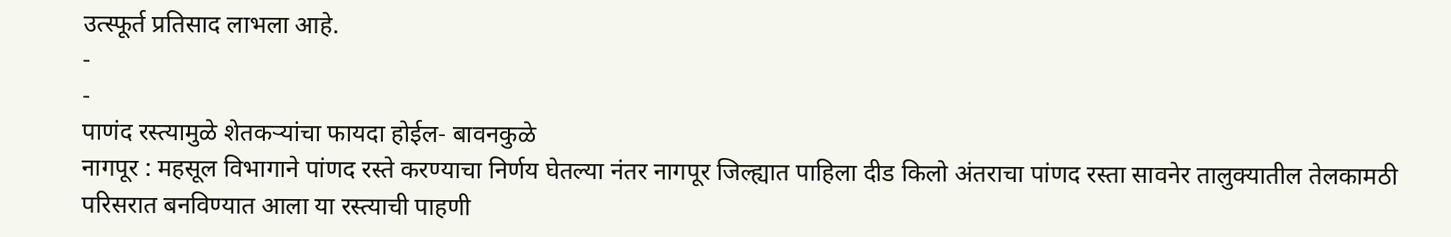उत्स्फूर्त प्रतिसाद लाभला आहे.
-
-
पाणंद रस्त्यामुळे शेतकऱ्यांचा फायदा होईल- बावनकुळे
नागपूर : महसूल विभागाने पांणद रस्ते करण्याचा निर्णय घेतल्या नंतर नागपूर जिल्ह्यात पाहिला दीड किलो अंतराचा पांणद रस्ता सावनेर तालुक्यातील तेलकामठी परिसरात बनविण्यात आला या रस्त्याची पाहणी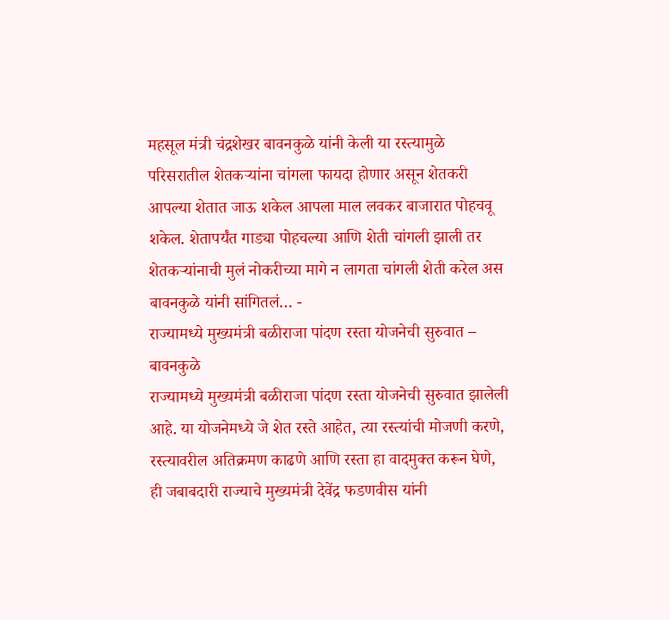महसूल मंत्री चंद्रशेखर बावनकुळे यांनी केली या रस्त्यामुळे परिसरातील शेतकऱ्यांना चांगला फायदा होणार असून शेतकरी आपल्या शेतात जाऊ शकेल आपला माल लवकर बाजारात पोहचवू शकेल. शेतापर्यंत गाड्या पोहचल्या आणि शेती चांगली झाली तर शेतकऱ्यांनाची मुलं नोकरीच्या मागे न लागता चांगली शेती करेल अस बावनकुळे यांनी सांगितलं… -
राज्यामध्ये मुख्यमंत्री बळीराजा पांदण रस्ता योजनेची सुरुवात – बावनकुळे
राज्यामध्ये मुख्यमंत्री बळीराजा पांदण रस्ता योजनेची सुरुवात झालेली आहे. या योजनेमध्ये जे शेत रस्ते आहेत, त्या रस्त्यांची मोजणी करणे, रस्त्यावरील अतिक्रमण काढणे आणि रस्ता हा वादमुक्त करून घेणे, ही जबाबदारी राज्याचे मुख्यमंत्री देवेंद्र फडणवीस यांनी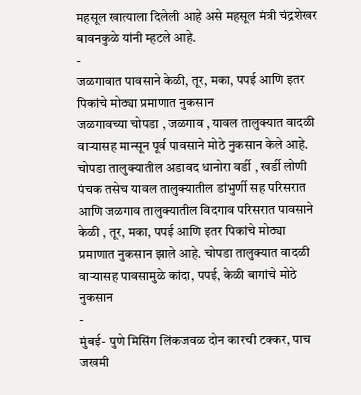महसूल खात्याला दिलेली आहे असे महसूल मंत्री चंद्रशेखर बावनकुळे यांनी म्हटले आहे.
-
जळगावात पावसाने केळी, तूर, मका, पपई आणि इतर पिकांचे मोठ्या प्रमाणात नुकसान
जळगावच्या चोपडा , जळगाव , यावल तालुक्यात वादळी वाऱ्यासह मान्सून पूर्व पावसाने मोठे नुकसान केले आहे. चोपडा तालुक्यातील अडावद धानोरा वर्डी , खर्डी लोणी पंचक तसेच यावल तालुक्यातील डांभुर्णी सह परिसरात आणि जळगाव तालुक्यातील विदगाव परिसरात पावसाने केळी , तूर, मका, पपई आणि इतर पिकांचे मोठ्या प्रमाणात नुकसान झाले आहे. चोपडा तालुक्यात वादळी वाऱ्यासह पावसामुळे कांदा, पपई, केळी बागांचे मोठे नुकसान
-
मुंबई- पुणे मिसिंग लिंकजवळ दोन कारची टक्कर, पाच जखमी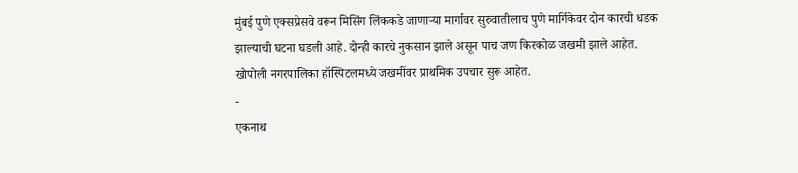मुंबई पुणे एक्सप्रेसवे वरून मिसिंग लिंककडे जाणाऱ्या मार्गावर सुरुवातीलाच पुणे मार्गिकेवर दोन कारची धडक झाल्याची घटना घडली आहे. दोन्ही कारचे नुकसान झाले असून पाच जण किरकोळ जखमी झाले आहेत. खोपोली नगरपालिका हॉस्पिटलमध्ये जखमींवर प्राथमिक उपचार सुरू आहेत.
-
एकनाथ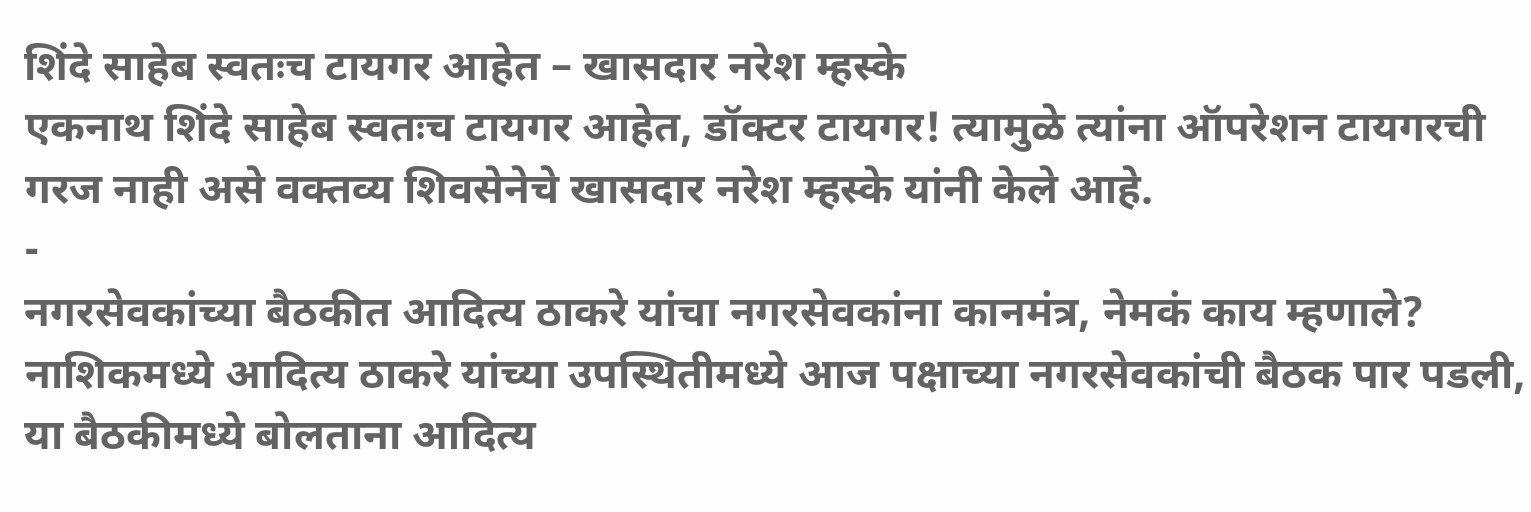शिंदे साहेब स्वतःच टायगर आहेत – खासदार नरेश म्हस्के
एकनाथ शिंदे साहेब स्वतःच टायगर आहेत, डॉक्टर टायगर! त्यामुळे त्यांना ऑपरेशन टायगरची गरज नाही असे वक्तव्य शिवसेनेचे खासदार नरेश म्हस्के यांनी केले आहे.
-
नगरसेवकांच्या बैठकीत आदित्य ठाकरे यांचा नगरसेवकांना कानमंत्र, नेमकं काय म्हणाले?
नाशिकमध्ये आदित्य ठाकरे यांच्या उपस्थितीमध्ये आज पक्षाच्या नगरसेवकांची बैठक पार पडली, या बैठकीमध्ये बोलताना आदित्य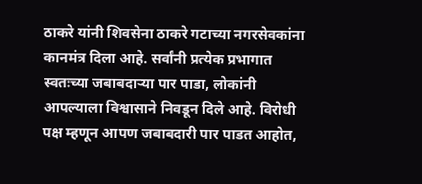ठाकरे यांनी शिवसेना ठाकरे गटाच्या नगरसेवकांना कानमंत्र दिला आहे. सर्वांनी प्रत्येक प्रभागात स्वतःच्या जबाबदाऱ्या पार पाडा, लोकांनी आपल्याला विश्वासाने निवडून दिले आहे. विरोधी पक्ष म्हणून आपण जबाबदारी पार पाडत आहोत,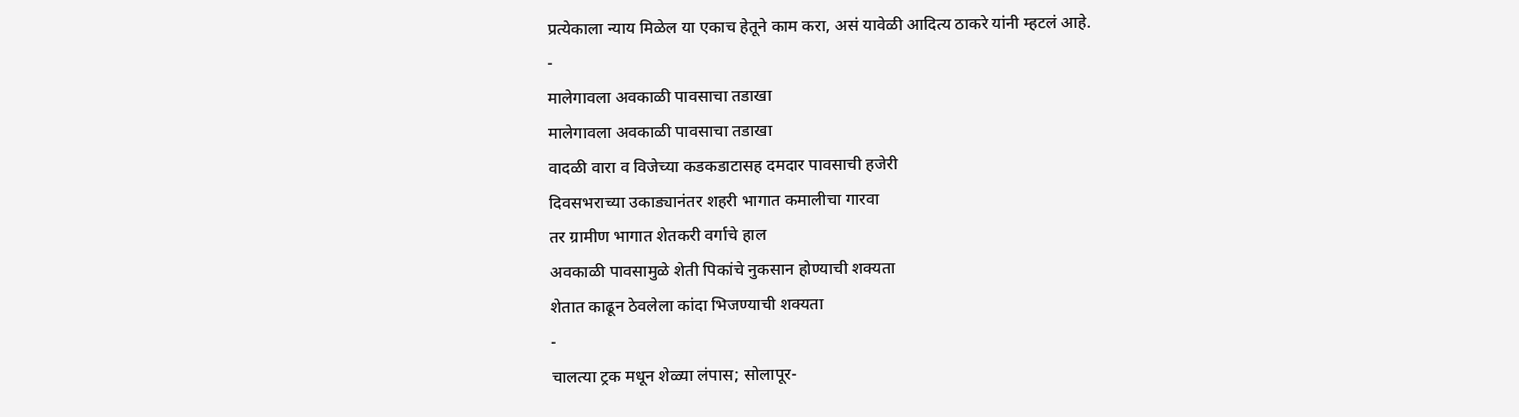प्रत्येकाला न्याय मिळेल या एकाच हेतूने काम करा, असं यावेळी आदित्य ठाकरे यांनी म्हटलं आहे.
-
मालेगावला अवकाळी पावसाचा तडाखा
मालेगावला अवकाळी पावसाचा तडाखा
वादळी वारा व विजेच्या कडकडाटासह दमदार पावसाची हजेरी
दिवसभराच्या उकाड्यानंतर शहरी भागात कमालीचा गारवा
तर ग्रामीण भागात शेतकरी वर्गाचे हाल
अवकाळी पावसामुळे शेती पिकांचे नुकसान होण्याची शक्यता
शेतात काढून ठेवलेला कांदा भिजण्याची शक्यता
-
चालत्या ट्रक मधून शेळ्या लंपास; सोलापूर-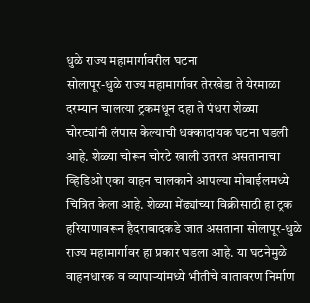धुळे राज्य महामार्गावरील घटना
सोलापूर-धुळे राज्य महामार्गावर तेरखेडा ते येरमाळा दरम्यान चालत्या ट्रकमधून दहा ते पंधरा शेळ्या चोरट्यांनी लंपास केल्याची धक्कादायक घटना घडली आहे. शेळ्या चोरून चोरटे खाली उतरत असतानाचा व्हिडिओ एका वाहन चालकाने आपल्या मोबाईलमध्ये चित्रित केला आहे. शेळ्या मेंढ्यांच्या विक्रीसाठी हा ट्रक हरियाणावरून हैदराबादकडे जात असताना सोलापूर-धुळे राज्य महामार्गावर हा प्रकार घडला आहे. या घटनेमुळे वाहनधारक व व्यापाऱ्यांमध्ये भीतीचे वातावरण निर्माण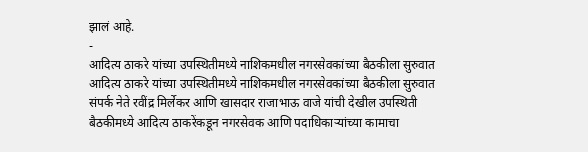झालं आहे.
-
आदित्य ठाकरे यांच्या उपस्थितीमध्ये नाशिकमधील नगरसेवकांच्या बैठकीला सुरुवात
आदित्य ठाकरे यांच्या उपस्थितीमध्ये नाशिकमधील नगरसेवकांच्या बैठकीला सुरुवात
संपर्क नेते रवींद्र मिर्लेकर आणि खासदार राजाभाऊ वाजे यांची देखील उपस्थिती
बैठकीमध्ये आदित्य ठाकरेंकडून नगरसेवक आणि पदाधिकाऱ्यांच्या कामाचा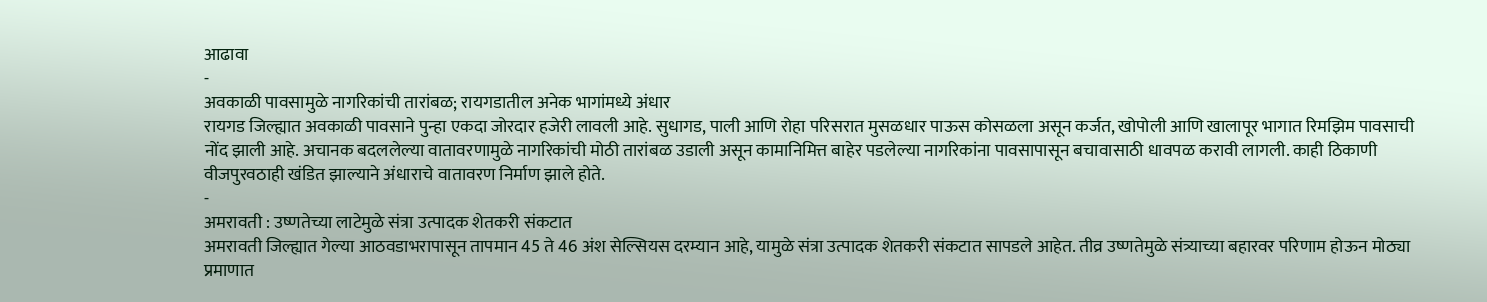आढावा
-
अवकाळी पावसामुळे नागरिकांची तारांबळ; रायगडातील अनेक भागांमध्ये अंधार
रायगड जिल्ह्यात अवकाळी पावसाने पुन्हा एकदा जोरदार हजेरी लावली आहे. सुधागड, पाली आणि रोहा परिसरात मुसळधार पाऊस कोसळला असून कर्जत, खोपोली आणि खालापूर भागात रिमझिम पावसाची नोंद झाली आहे. अचानक बदललेल्या वातावरणामुळे नागरिकांची मोठी तारांबळ उडाली असून कामानिमित्त बाहेर पडलेल्या नागरिकांना पावसापासून बचावासाठी धावपळ करावी लागली. काही ठिकाणी वीजपुरवठाही खंडित झाल्याने अंधाराचे वातावरण निर्माण झाले होते.
-
अमरावती : उष्णतेच्या लाटेमुळे संत्रा उत्पादक शेतकरी संकटात
अमरावती जिल्ह्यात गेल्या आठवडाभरापासून तापमान 45 ते 46 अंश सेल्सियस दरम्यान आहे, यामुळे संत्रा उत्पादक शेतकरी संकटात सापडले आहेत. तीव्र उष्णतेमुळे संत्र्याच्या बहारवर परिणाम होऊन मोठ्या प्रमाणात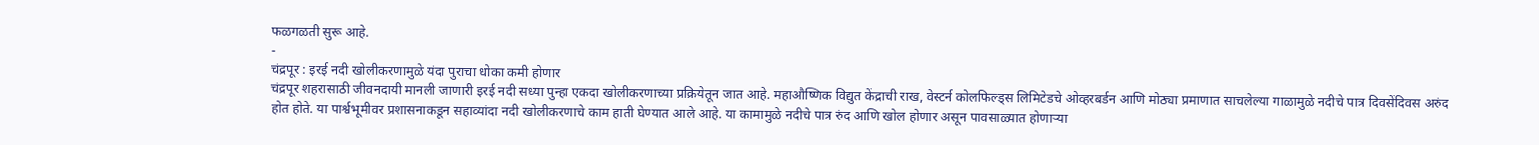फळगळती सुरू आहे.
-
चंद्रपूर : इरई नदी खोलीकरणामुळे यंदा पुराचा धोका कमी होणार
चंद्रपूर शहरासाठी जीवनदायी मानली जाणारी इरई नदी सध्या पुन्हा एकदा खोलीकरणाच्या प्रक्रियेतून जात आहे. महाऔष्णिक विद्युत केंद्राची राख, वेस्टर्न कोलफिल्ड्स लिमिटेडचे ओव्हरबर्डन आणि मोठ्या प्रमाणात साचलेल्या गाळामुळे नदीचे पात्र दिवसेंदिवस अरुंद होत होते. या पार्श्वभूमीवर प्रशासनाकडून सहाव्यांदा नदी खोलीकरणाचे काम हाती घेण्यात आले आहे. या कामामुळे नदीचे पात्र रुंद आणि खोल होणार असून पावसाळ्यात होणाऱ्या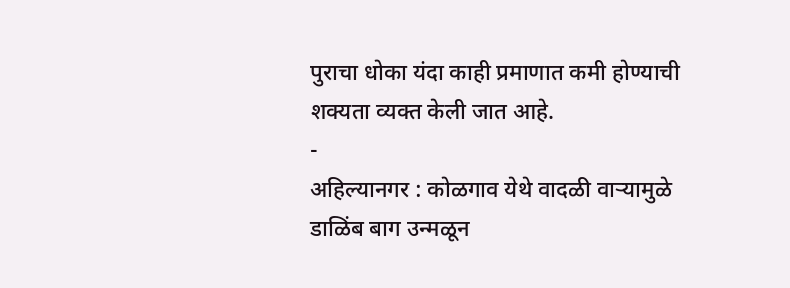पुराचा धोका यंदा काही प्रमाणात कमी होण्याची शक्यता व्यक्त केली जात आहे.
-
अहिल्यानगर : कोळगाव येथे वादळी वाऱ्यामुळे डाळिंब बाग उन्मळून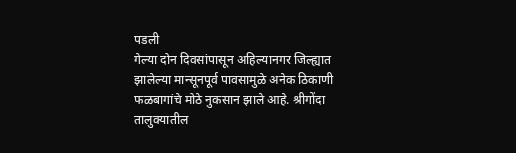पडली
गेल्या दोन दिवसांपासून अहिल्यानगर जिल्ह्यात झालेल्या मान्सूनपूर्व पावसामुळे अनेक ठिकाणी फळबागांचे मोठे नुकसान झाले आहे. श्रीगोंदा तालुक्यातील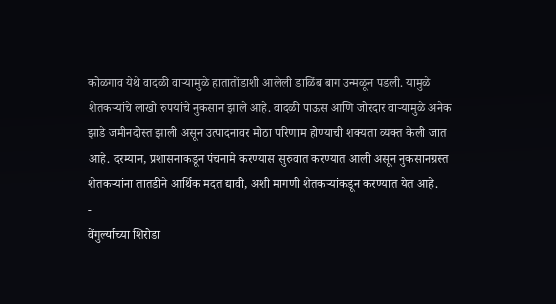कोळगाव येथे वादळी वाऱ्यामुळे हातातोंडाशी आलेली डाळिंब बाग उन्मळून पडली. यामुळे शेतकऱ्यांचे लाखो रुपयांचे नुकसान झाले आहे. वादळी पाऊस आणि जोरदार वाऱ्यामुळे अनेक झाडे जमीनदोस्त झाली असून उत्पादनावर मोठा परिणाम होण्याची शक्यता व्यक्त केली जात आहे. दरम्यान, प्रशासनाकडून पंचनामे करण्यास सुरुवात करण्यात आली असून नुकसानग्रस्त शेतकऱ्यांना तातडीने आर्थिक मदत द्यावी, अशी मागणी शेतकऱ्यांकडून करण्यात येत आहे.
-
वेंगुर्ल्याच्या शिरोडा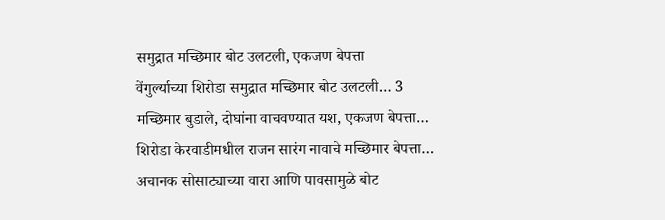समुद्रात मच्छिमार बोट उलटली, एकजण बेपत्ता
वेंगुर्ल्याच्या शिरोडा समुद्रात मच्छिमार बोट उलटली… 3 मच्छिमार बुडाले, दोघांना वाचवण्यात यश, एकजण बेपत्ता… शिरोडा केरवाडीमधील राजन सारंग नावाचे मच्छिमार बेपत्ता… अचानक सोसाट्याच्या वारा आणि पावसामुळे बोट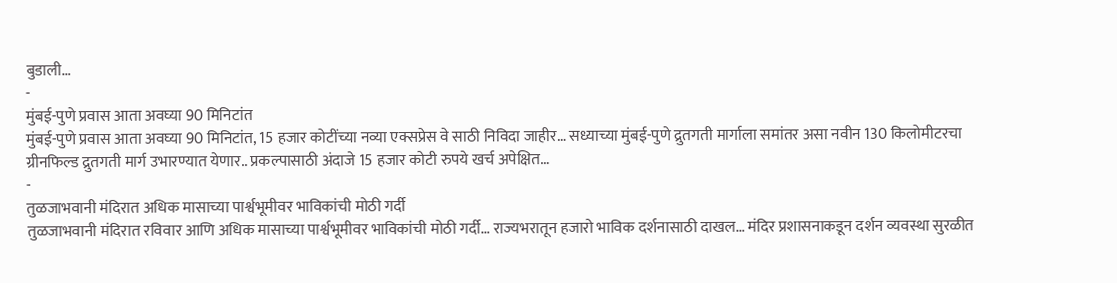बुडाली…
-
मुंबई-पुणे प्रवास आता अवघ्या 90 मिनिटांत
मुंबई-पुणे प्रवास आता अवघ्या 90 मिनिटांत, 15 हजार कोटींच्या नव्या एक्सप्रेस वे साठी निविदा जाहीर… सध्याच्या मुंबई-पुणे द्रुतगती मार्गाला समांतर असा नवीन 130 किलोमीटरचा ग्रीनफिल्ड द्रुतगती मार्ग उभारण्यात येणार.. प्रकल्पासाठी अंदाजे 15 हजार कोटी रुपये खर्च अपेक्षित…
-
तुळजाभवानी मंदिरात अधिक मासाच्या पार्श्वभूमीवर भाविकांची मोठी गर्दी
तुळजाभवानी मंदिरात रविवार आणि अधिक मासाच्या पार्श्वभूमीवर भाविकांची मोठी गर्दी… राज्यभरातून हजारो भाविक दर्शनासाठी दाखल… मंदिर प्रशासनाकडून दर्शन व्यवस्था सुरळीत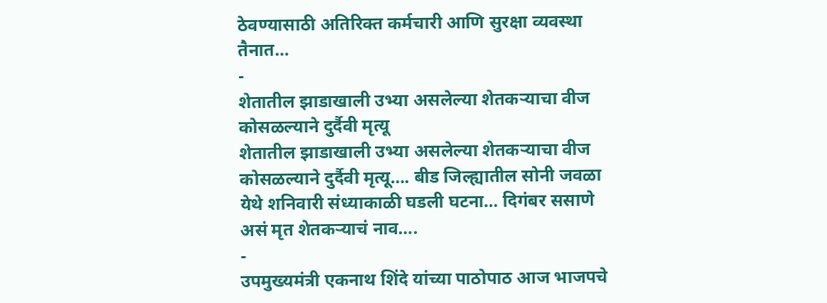ठेवण्यासाठी अतिरिक्त कर्मचारी आणि सुरक्षा व्यवस्था तैनात…
-
शेतातील झाडाखाली उभ्या असलेल्या शेतकऱ्याचा वीज कोसळल्याने दुर्दैवी मृत्यू
शेतातील झाडाखाली उभ्या असलेल्या शेतकऱ्याचा वीज कोसळल्याने दुर्दैवी मृत्यू…. बीड जिल्ह्यातील सोनी जवळा येथे शनिवारी संध्याकाळी घडली घटना… दिगंबर ससाणे असं मृत शेतकऱ्याचं नाव….
-
उपमुख्यमंत्री एकनाथ शिंदे यांच्या पाठोपाठ आज भाजपचे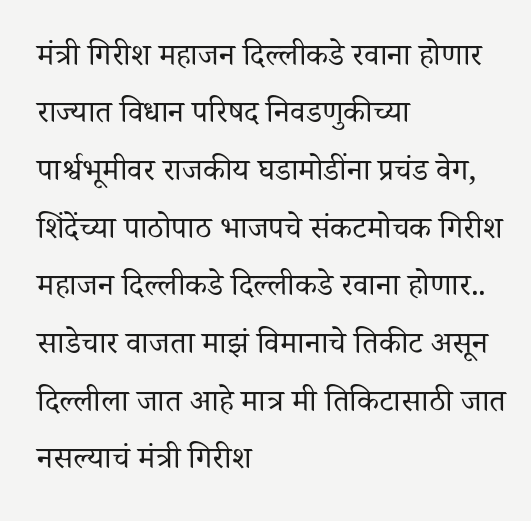मंत्री गिरीश महाजन दिल्लीकडे रवाना होणार
राज्यात विधान परिषद निवडणुकीच्या पार्श्वभूमीवर राजकीय घडामोडींना प्रचंड वेग, शिंदेंच्या पाठोपाठ भाजपचे संकटमोचक गिरीश महाजन दिल्लीकडे दिल्लीकडे रवाना होणार.. साडेचार वाजता माझं विमानाचे तिकीट असून दिल्लीला जात आहे मात्र मी तिकिटासाठी जात नसल्याचं मंत्री गिरीश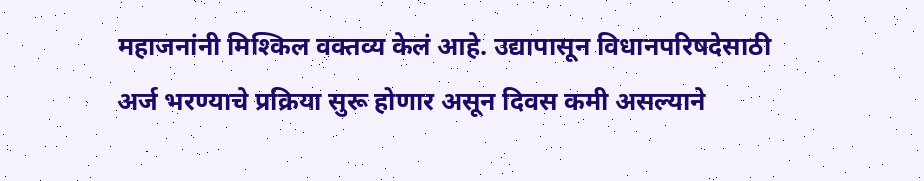महाजनांनी मिश्किल वक्तव्य केलं आहे. उद्यापासून विधानपरिषदेसाठी अर्ज भरण्याचे प्रक्रिया सुरू होणार असून दिवस कमी असल्याने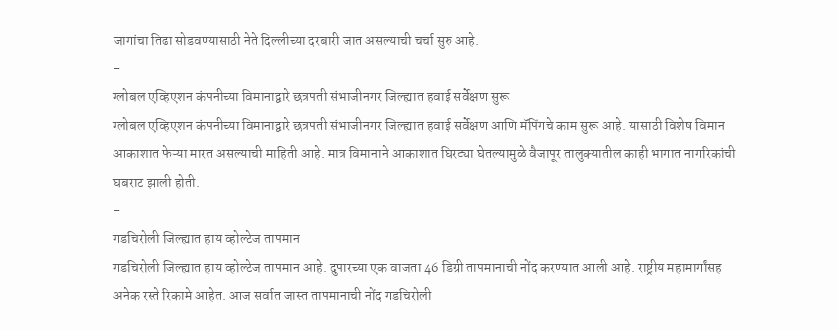जागांचा तिढा सोडवण्यासाठी नेते दिल्लीच्या दरबारी जात असल्याची चर्चा सुरु आहे.
-
ग्लोबल एव्हिएशन कंपनीच्या विमानाद्वारे छत्रपती संभाजीनगर जिल्ह्यात हवाई सर्वेक्षण सुरू
ग्लोबल एव्हिएशन कंपनीच्या विमानाद्वारे छत्रपती संभाजीनगर जिल्ह्यात हवाई सर्वेक्षण आणि मॅपिंगचे काम सुरू आहे. यासाठी विशेष विमान आकाशात फेऱ्या मारत असल्याची माहिती आहे. मात्र विमानाने आकाशात घिरट्या घेतल्यामुळे वैजापूर तालुक्यातील काही भागात नागरिकांची घबराट झाली होती.
-
गडचिरोली जिल्ह्यात हाय व्होल्टेज तापमान
गडचिरोली जिल्ह्यात हाय व्होल्टेज तापमान आहे. दुपारच्या एक वाजता 46 डिग्री तापमानाची नोंद करण्यात आली आहे. राष्ट्रीय महामार्गांसह अनेक रस्ते रिकामे आहेत. आज सर्वात जास्त तापमानाची नोंद गडचिरोली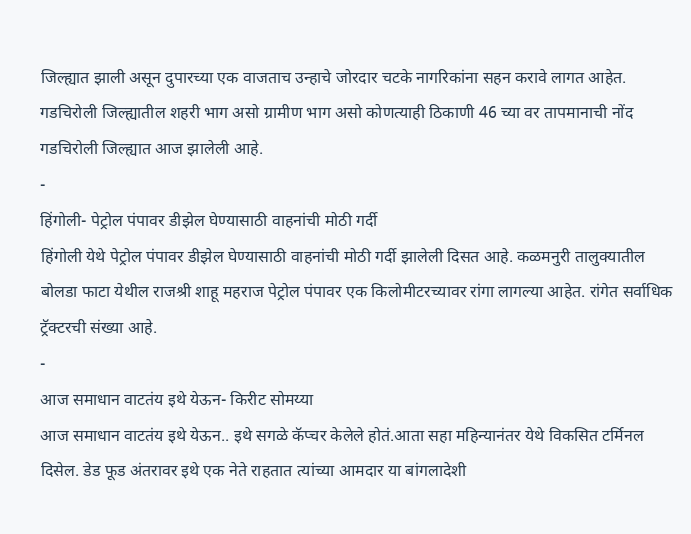जिल्ह्यात झाली असून दुपारच्या एक वाजताच उन्हाचे जोरदार चटके नागरिकांना सहन करावे लागत आहेत. गडचिरोली जिल्ह्यातील शहरी भाग असो ग्रामीण भाग असो कोणत्याही ठिकाणी 46 च्या वर तापमानाची नोंद गडचिरोली जिल्ह्यात आज झालेली आहे.
-
हिंगोली- पेट्रोल पंपावर डीझेल घेण्यासाठी वाहनांची मोठी गर्दी
हिंगोली येथे पेट्रोल पंपावर डीझेल घेण्यासाठी वाहनांची मोठी गर्दी झालेली दिसत आहे. कळमनुरी तालुक्यातील बोलडा फाटा येथील राजश्री शाहू महराज पेट्रोल पंपावर एक किलोमीटरच्यावर रांगा लागल्या आहेत. रांगेत सर्वाधिक ट्रॅक्टरची संख्या आहे.
-
आज समाधान वाटतंय इथे येऊन- किरीट सोमय्या
आज समाधान वाटतंय इथे येऊन.. इथे सगळे कॅप्चर केलेले होतं.आता सहा महिन्यानंतर येथे विकसित टर्मिनल दिसेल. डेड फूड अंतरावर इथे एक नेते राहतात त्यांच्या आमदार या बांगलादेशी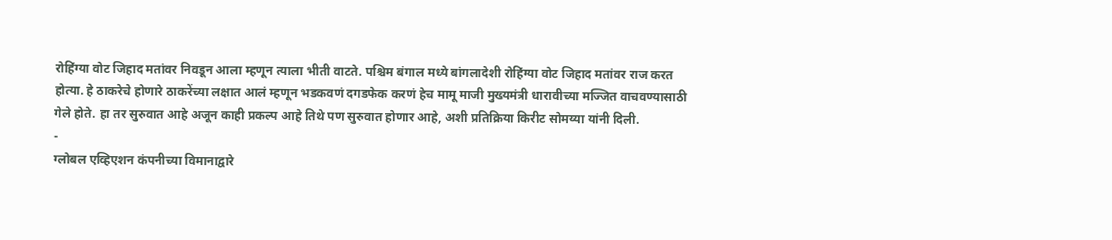रोहिंग्या वोट जिहाद मतांवर निवडून आला म्हणून त्याला भीती वाटते. पश्चिम बंगाल मध्ये बांगलादेशी रोहिंग्या वोट जिहाद मतांवर राज करत होत्या. हे ठाकरेचे होणारे ठाकरेंच्या लक्षात आलं म्हणून भडकवणं दगडफेक करणं हेच मामू माजी मुख्यमंत्री धारावीच्या मज्जित वाचवण्यासाठी गेले होते. हा तर सुरुवात आहे अजून काही प्रकल्प आहे तिथे पण सुरुवात होणार आहे, अशी प्रतिक्रिया किरीट सोमय्या यांनी दिली.
-
ग्लोबल एव्हिएशन कंपनीच्या विमानाद्वारे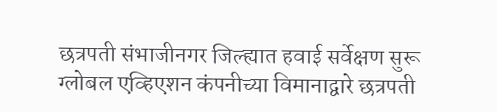छत्रपती संभाजीनगर जिल्ह्यात हवाई सर्वेक्षण सुरू
ग्लोबल एव्हिएशन कंपनीच्या विमानाद्वारे छत्रपती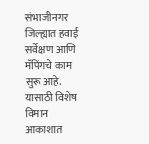संभाजीनगर जिल्ह्यात हवाई सर्वेक्षण आणि मॅपिंगचे काम सुरू आहे. यासाठी विशेष विमान आकाशात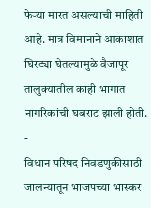फेऱ्या मारत असल्याची माहिती आहे. मात्र विमानाने आकाशात घिरट्या घेतल्यामुळे वैजापूर तालुक्यातील काही भागात नागरिकांची घबराट झाली होती.
-
विधान परिषद निवडणुकीसाठी जालन्यातून भाजपच्या भास्कर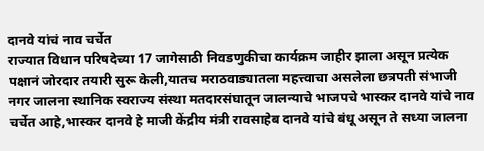दानवे यांचं नाव चर्चेत
राज्यात विधान परिषदेच्या 17 जागेसाठी निवडणुकीचा कार्यक्रम जाहीर झाला असून प्रत्येक पक्षानं जोरदार तयारी सुरू केली,यातच मराठवाड्यातला महत्त्वाचा असलेला छत्रपती संभाजी नगर जालना स्थानिक स्वराज्य संस्था मतदारसंघातून जालन्याचे भाजपचे भास्कर दानवे यांचे नाव चर्चेत आहे,भास्कर दानवे हे माजी केंद्रीय मंत्री रावसाहेब दानवे यांचे बंधू असून ते सध्या जालना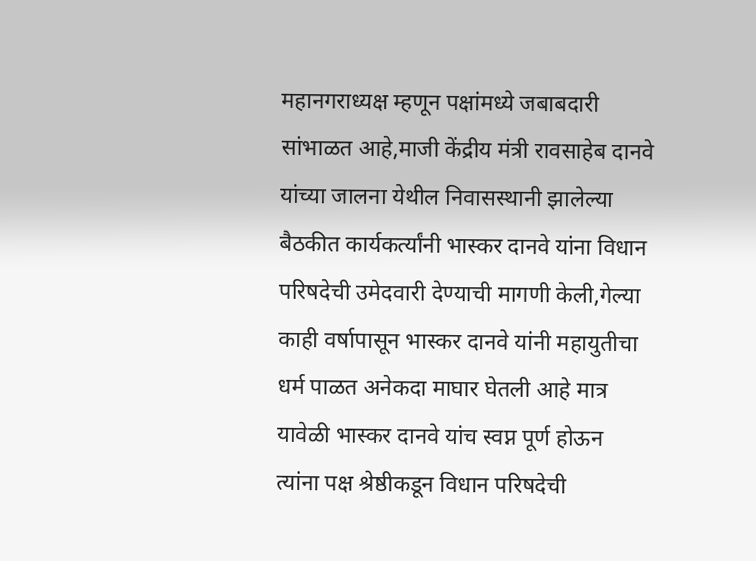महानगराध्यक्ष म्हणून पक्षांमध्ये जबाबदारी सांभाळत आहे,माजी केंद्रीय मंत्री रावसाहेब दानवे यांच्या जालना येथील निवासस्थानी झालेल्या बैठकीत कार्यकर्त्यांनी भास्कर दानवे यांना विधान परिषदेची उमेदवारी देण्याची मागणी केली,गेल्या काही वर्षापासून भास्कर दानवे यांनी महायुतीचा धर्म पाळत अनेकदा माघार घेतली आहे मात्र यावेळी भास्कर दानवे यांच स्वप्न पूर्ण होऊन त्यांना पक्ष श्रेष्ठीकडून विधान परिषदेची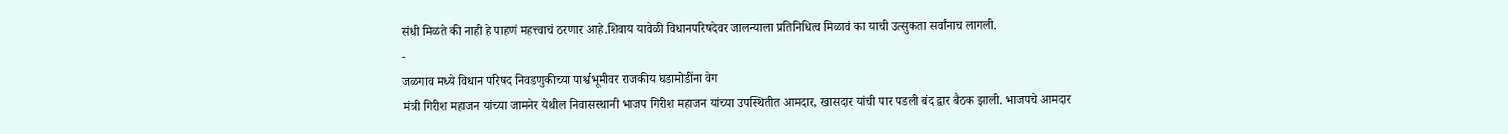संधी मिळते की नाही हे पाहणं महत्त्वाचं ठरणार आहे.शिवाय यावेळी विधानपरिषदेवर जालन्याला प्रतिनिधित्व मिळावं का याची उत्सुकता सर्वांनाच लागली.
-
जळगाव मध्ये विधान परिषद निवडणुकीच्या पार्श्वभूमीवर राजकीय घडामोडींना वेग
मंत्री गिरीश महाजन यांच्या जामनेर येथील निवासस्थानी भाजप गिरीश महाजन यांच्या उपस्थितीत आमदार, खासदार यांची पार पडली बंद द्वार बैठक झाली. भाजपचे आमदार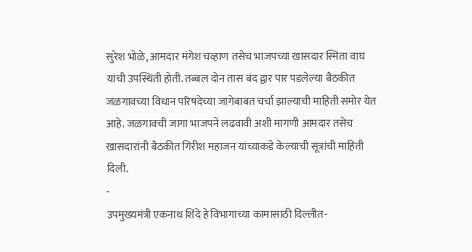सुरेश भोळे, आमदार मंगेश चव्हाण तसेच भाजपच्या खासदार स्मिता वाघ यांची उपस्थिती होती. तब्बल दोन तास बंद द्वार पार पडलेल्या बैठकीत जळगावच्या विधान परिषदेच्या जागेबाबत चर्चा झाल्याची माहिती समोर येत आहे. जळगावची जागा भाजपने लढवावी अशी मागणी आमदार तसेच खासदारांनी बैठकीत गिरीश महाजन यांच्याकडे केल्याची सूत्रांची माहिती दिली.
-
उपमुख्यमंत्री एकनाथ शिंदे हे विभागाच्या कामासाठी दिल्लीत-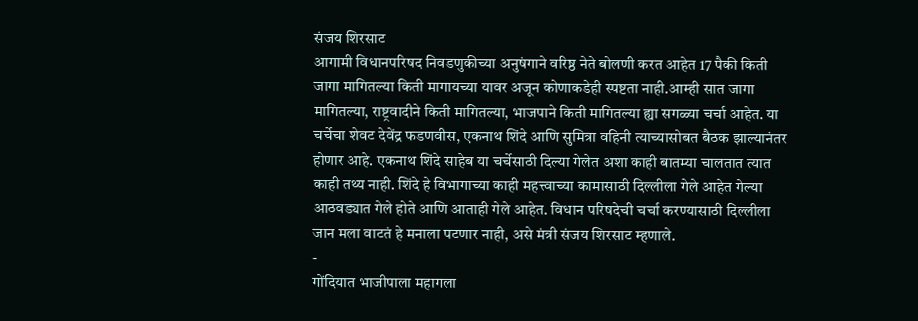संजय शिरसाट
आगामी विधानपरिषद निवडणुकीच्या अनुषंगाने वरिष्ठ नेते बोलणी करत आहेत 17 पैकी किती जागा मागितल्या किती मागायच्या यावर अजून कोणाकडेही स्पष्टता नाही.आम्ही सात जागा मागितल्या, राष्ट्रवादीने किती मागितल्या, भाजपाने किती मागितल्या ह्या सगळ्या चर्चा आहेत. या चर्चेचा शेवट देवेंद्र फडणवीस, एकनाथ शिंदे आणि सुमित्रा वहिनी त्याच्यासोबत बैठक झाल्यानंतर होणार आहे. एकनाथ शिंदे साहेब या चर्चेसाठी दिल्या गेलेत अशा काही बातम्या चालतात त्यात काही तथ्य नाही. शिंदे हे विभागाच्या काही महत्त्वाच्या कामासाठी दिल्लीला गेले आहेत गेल्या आठवड्यात गेले होते आणि आताही गेले आहेत. विधान परिषदेची चर्चा करण्यासाठी दिल्लीला जान मला वाटतं हे मनाला पटणार नाही, असे मंत्री संजय शिरसाट म्हणाले.
-
गोंदियात भाजीपाला महागला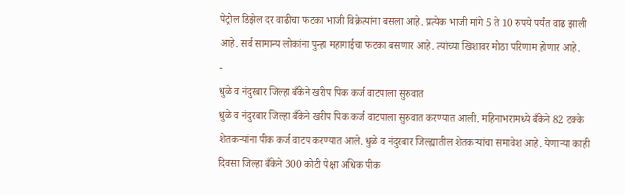पेट्रोल डिझेल दर वाढीचा फटका भाजी विक्रेत्यांना बसला आहे. प्रत्येक भाजी मांगे 5 ते 10 रुपये पर्यंत वाढ झाली आहे. सर्व सामान्य लोकांना पुन्हा महागाईचा फटका बसणार आहे. त्यांच्या खिशावर मोठा परिणाम होणार आहे.
-
धुळे व नंदुरबार जिल्हा बँकेने खरीप पिक कर्ज वाटपाला सुरुवात
धुळे व नंदुरबार जिल्हा बँकेने खरीप पिक कर्ज वाटपाला सुरुवात करण्यात आली. महिनाभरामध्ये बँकेने 82 टक्के शेतकऱ्यांना पीक कर्ज वाटप करण्यात आले. धुळे व नंदुरबार जिल्ह्यातील शेतकऱ्यांचा समावेश आहे. येणाऱ्या काही दिवसा जिल्हा बँकेने 300 कोटी पेक्षा अधिक पीक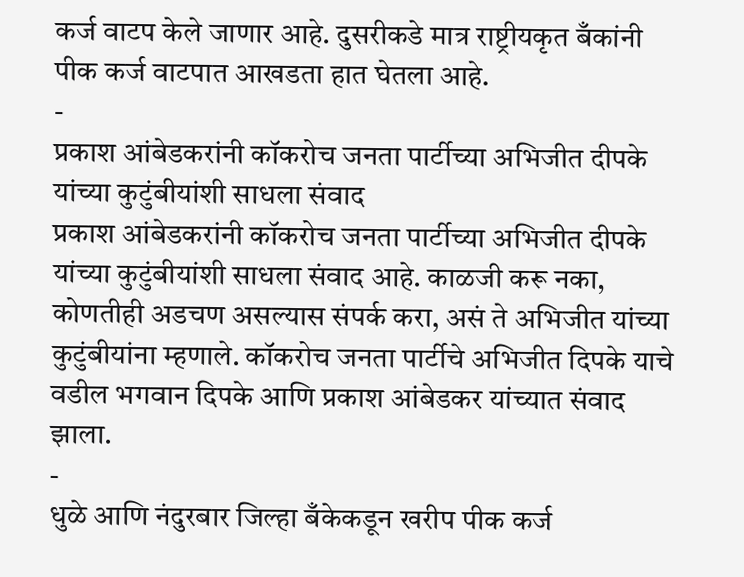कर्ज वाटप केले जाणार आहे. दुसरीकडे मात्र राष्ट्रीयकृत बँकांनी पीक कर्ज वाटपात आखडता हात घेतला आहे.
-
प्रकाश आंबेडकरांनी कॉकरोच जनता पार्टीच्या अभिजीत दीपके यांच्या कुटुंबीयांशी साधला संवाद
प्रकाश आंबेडकरांनी कॉकरोच जनता पार्टीच्या अभिजीत दीपके यांच्या कुटुंबीयांशी साधला संवाद आहे. काळजी करू नका, कोणतीही अडचण असल्यास संपर्क करा, असं ते अभिजीत यांच्या कुटुंबीयांना म्हणाले. कॉकरोच जनता पार्टीचे अभिजीत दिपके याचे वडील भगवान दिपके आणि प्रकाश आंबेडकर यांच्यात संवाद झाला.
-
धुळे आणि नंदुरबार जिल्हा बँकेकडून खरीप पीक कर्ज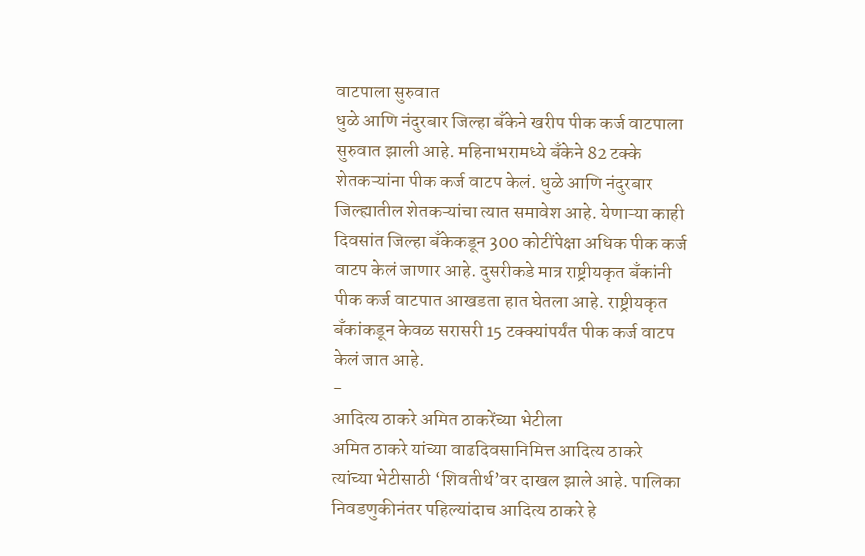वाटपाला सुरुवात
धुळे आणि नंदुरबार जिल्हा बँकेने खरीप पीक कर्ज वाटपाला सुरुवात झाली आहे. महिनाभरामध्ये बँकेने 82 टक्के शेतकऱ्यांना पीक कर्ज वाटप केलं. धुळे आणि नंदुरबार जिल्ह्यातील शेतकऱ्यांचा त्यात समावेश आहे. येणाऱ्या काही दिवसांत जिल्हा बँकेकडून 300 कोटींपेक्षा अधिक पीक कर्ज वाटप केलं जाणार आहे. दुसरीकडे मात्र राष्ट्रीयकृत बँकांनी पीक कर्ज वाटपात आखडता हात घेतला आहे. राष्ट्रीयकृत बँकांकडून केवळ सरासरी 15 टक्क्यांपर्यंत पीक कर्ज वाटप केलं जात आहे.
-
आदित्य ठाकरे अमित ठाकरेंच्या भेटीला
अमित ठाकरे यांच्या वाढदिवसानिमित्त आदित्य ठाकरे त्यांच्या भेटीसाठी ‘शिवतीर्थ’वर दाखल झाले आहे. पालिका निवडणुकीनंतर पहिल्यांदाच आदित्य ठाकरे हे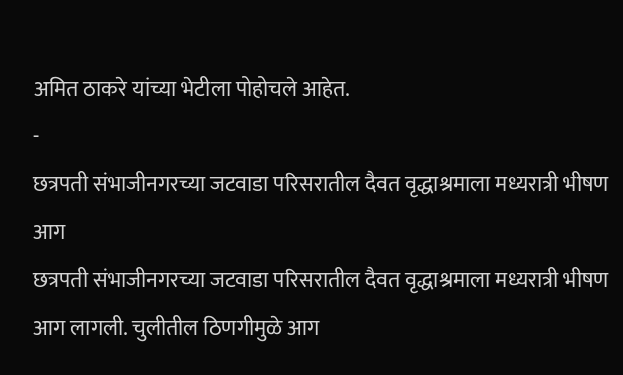अमित ठाकरे यांच्या भेटीला पोहोचले आहेत.
-
छत्रपती संभाजीनगरच्या जटवाडा परिसरातील दैवत वृद्धाश्रमाला मध्यरात्री भीषण आग
छत्रपती संभाजीनगरच्या जटवाडा परिसरातील दैवत वृद्धाश्रमाला मध्यरात्री भीषण आग लागली. चुलीतील ठिणगीमुळे आग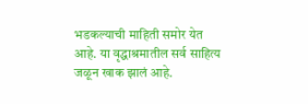भडकल्याची माहिती समोर येत आहे. या वृद्धाश्रमातील सर्व साहित्य जळून खाक झालं आहे.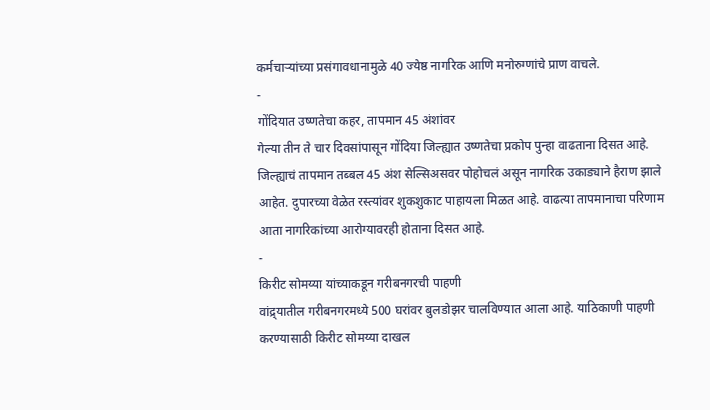कर्मचाऱ्यांच्या प्रसंगावधानामुळे 40 ज्येष्ठ नागरिक आणि मनोरुग्णांचे प्राण वाचले.
-
गोंदियात उष्णतेचा कहर, तापमान 45 अंशांवर
गेल्या तीन ते चार दिवसांपासून गोंदिया जिल्ह्यात उष्णतेचा प्रकोप पुन्हा वाढताना दिसत आहे. जिल्ह्याचं तापमान तब्बल 45 अंश सेल्सिअसवर पोहोचलं असून नागरिक उकाड्याने हैराण झाले आहेत. दुपारच्या वेळेत रस्त्यांवर शुकशुकाट पाहायला मिळत आहे. वाढत्या तापमानाचा परिणाम आता नागरिकांच्या आरोग्यावरही होताना दिसत आहे.
-
किरीट सोमय्या यांच्याकडून गरीबनगरची पाहणी
वांद्र्यातील गरीबनगरमध्ये 500 घरांवर बुलडोझर चालविण्यात आला आहे. याठिकाणी पाहणी करण्यासाठी किरीट सोमय्या दाखल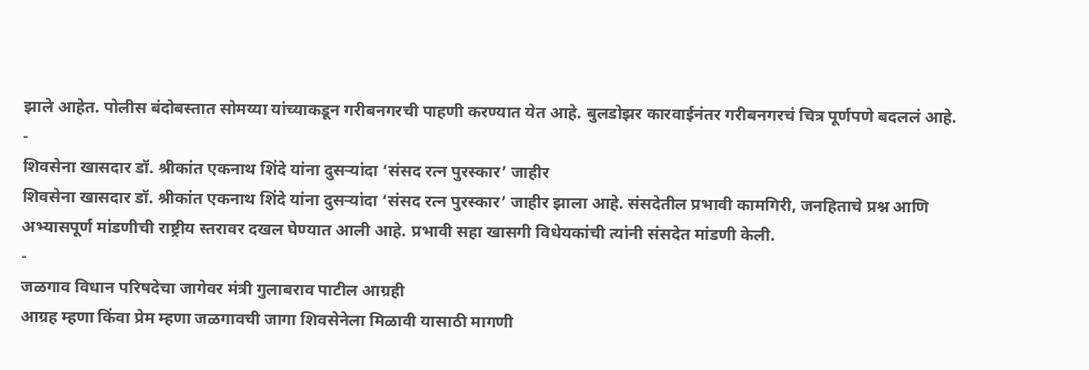झाले आहेत. पोलीस बंदोबस्तात सोमय्या यांच्याकडून गरीबनगरची पाहणी करण्यात येत आहे. बुलडोझर कारवाईनंतर गरीबनगरचं चित्र पूर्णपणे बदललं आहे.
-
शिवसेना खासदार डॉ. श्रीकांत एकनाथ शिंदे यांना दुसऱ्यांदा ‘संसद रत्न पुरस्कार’ जाहीर
शिवसेना खासदार डॉ. श्रीकांत एकनाथ शिंदे यांना दुसऱ्यांदा ‘संसद रत्न पुरस्कार’ जाहीर झाला आहे. संसदेतील प्रभावी कामगिरी, जनहिताचे प्रश्न आणि अभ्यासपूर्ण मांडणीची राष्ट्रीय स्तरावर दखल घेण्यात आली आहे. प्रभावी सहा खासगी विधेयकांची त्यांनी संसदेत मांडणी केली.
-
जळगाव विधान परिषदेचा जागेवर मंत्री गुलाबराव पाटील आग्रही
आग्रह म्हणा किंवा प्रेम म्हणा जळगावची जागा शिवसेनेला मिळावी यासाठी मागणी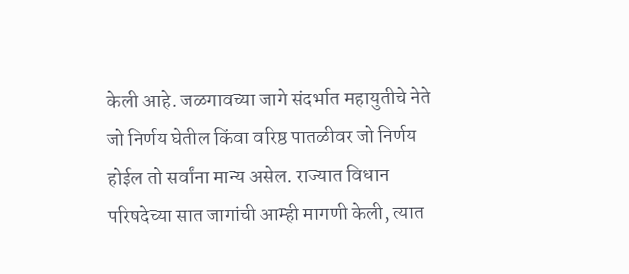केली आहे. जळगावच्या जागे संदर्भात महायुतीचे नेते जो निर्णय घेतील किंवा वरिष्ठ पातळीवर जो निर्णय होईल तो सर्वांना मान्य असेल. राज्यात विधान परिषदेच्या सात जागांची आम्ही मागणी केली, त्यात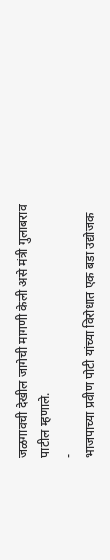जळगावची देखील जागेची मागणी केली असे मंत्री गुलाबराव पाटील म्हणाले.
-
भाजपाच्या प्रवीण पोटी यांच्या विरोधात एक बडा उद्योजक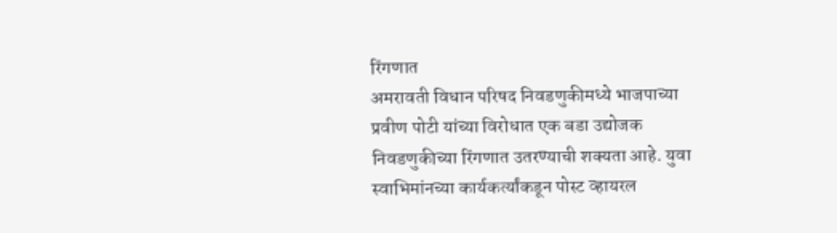रिंगणात
अमरावती विधान परिषद निवडणुकीमध्ये भाजपाच्या प्रवीण पोटी यांच्या विरोधात एक बडा उद्योजक निवडणुकीच्या रिंगणात उतरण्याची शक्यता आहे. युवा स्वाभिमांनच्या कार्यकर्त्यांकडून पोस्ट व्हायरल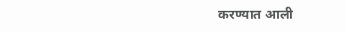करण्यात आली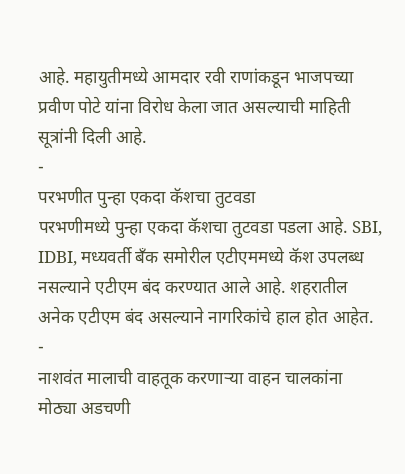आहे. महायुतीमध्ये आमदार रवी राणांकडून भाजपच्या प्रवीण पोटे यांना विरोध केला जात असल्याची माहिती सूत्रांनी दिली आहे.
-
परभणीत पुन्हा एकदा कॅशचा तुटवडा
परभणीमध्ये पुन्हा एकदा कॅशचा तुटवडा पडला आहे. SBI, IDBI, मध्यवर्ती बँक समोरील एटीएममध्ये कॅश उपलब्ध नसल्याने एटीएम बंद करण्यात आले आहे. शहरातील अनेक एटीएम बंद असल्याने नागरिकांचे हाल होत आहेत.
-
नाशवंत मालाची वाहतूक करणाऱ्या वाहन चालकांना मोठ्या अडचणी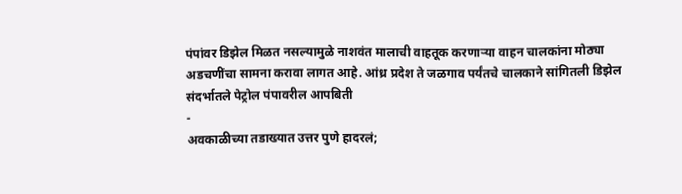पंपांवर डिझेल मिळत नसल्यामुळे नाशवंत मालाची वाहतूक करणाऱ्या वाहन चालकांना मोठ्या अडचणींचा सामना करावा लागत आहे. आंध्र प्रदेश ते जळगाव पर्यंतचे चालकाने सांगितली डिझेल संदर्भातले पेट्रोल पंपावरील आपबिती
-
अवकाळीच्या तडाख्यात उत्तर पुणे हादरलं;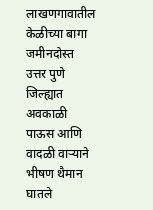लाखणगावातील केळीच्या बागा जमीनदोस्त
उत्तर पुणे जिल्ह्यात अवकाळी पाऊस आणि वादळी वाऱ्याने भीषण थैमान घातले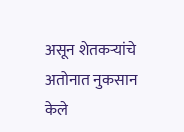असून शेतकऱ्यांचे अतोनात नुकसान केले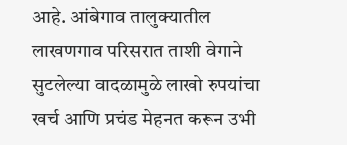आहे. आंबेगाव तालुक्यातील लाखणगाव परिसरात ताशी वेगाने सुटलेल्या वादळामुळे लाखो रुपयांचा खर्च आणि प्रचंड मेहनत करून उभी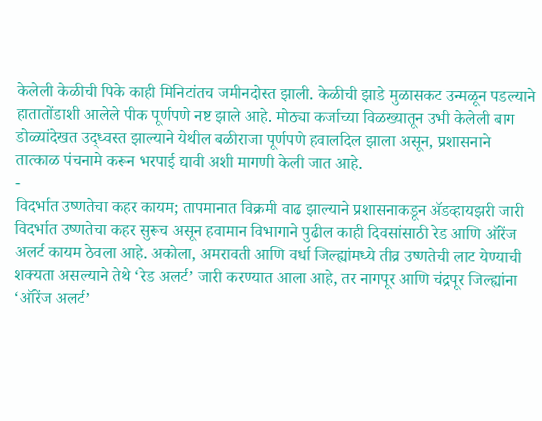केलेली केळीची पिके काही मिनिटांतच जमीनदोस्त झाली. केळीची झाडे मुळासकट उन्मळून पडल्याने हातातोंडाशी आलेले पीक पूर्णपणे नष्ट झाले आहे. मोठ्या कर्जाच्या विळख्यातून उभी केलेली बाग डोळ्यांदेखत उद्ध्वस्त झाल्याने येथील बळीराजा पूर्णपणे हवालदिल झाला असून, प्रशासनाने तात्काळ पंचनामे करून भरपाई द्यावी अशी मागणी केली जात आहे.
-
विदर्भात उष्णतेचा कहर कायम; तापमानात विक्रमी वाढ झाल्याने प्रशासनाकडून ॲडव्हायझरी जारी
विदर्भात उष्णतेचा कहर सुरूच असून हवामान विभागाने पुढील काही दिवसांसाठी रेड आणि ऑरेंज अलर्ट कायम ठेवला आहे. अकोला, अमरावती आणि वर्धा जिल्ह्यांमध्ये तीव्र उष्णतेची लाट येण्याची शक्यता असल्याने तेथे ‘रेड अलर्ट’ जारी करण्यात आला आहे, तर नागपूर आणि चंद्रपूर जिल्ह्यांना ‘ऑरेंज अलर्ट’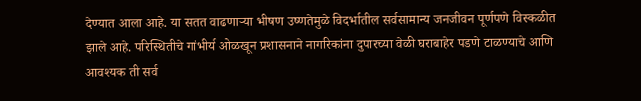देण्यात आला आहे. या सतत वाढणाऱ्या भीषण उष्णतेमुळे विदर्भातील सर्वसामान्य जनजीवन पूर्णपणे विस्कळीत झाले आहे. परिस्थितीचे गांभीर्य ओळखून प्रशासनाने नागरिकांना दुपारच्या वेळी घराबाहेर पडणे टाळण्याचे आणि आवश्यक ती सर्व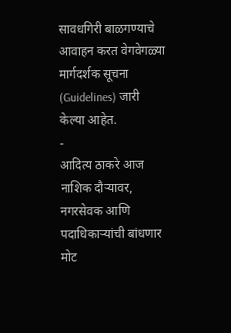सावधगिरी बाळगण्याचे आवाहन करत वेगवेगळ्या मार्गदर्शक सूचना (Guidelines) जारी केल्या आहेत.
-
आदित्य ठाकरे आज नाशिक दौऱ्यावर, नगरसेवक आणि पदाधिकाऱ्यांची बांधणार मोट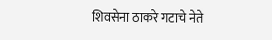शिवसेना ठाकरे गटाचे नेते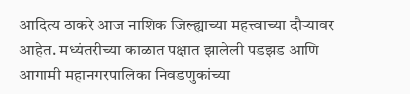आदित्य ठाकरे आज नाशिक जिल्ह्याच्या महत्त्वाच्या दौऱ्यावर आहेत. मध्यंतरीच्या काळात पक्षात झालेली पडझड आणि आगामी महानगरपालिका निवडणुकांच्या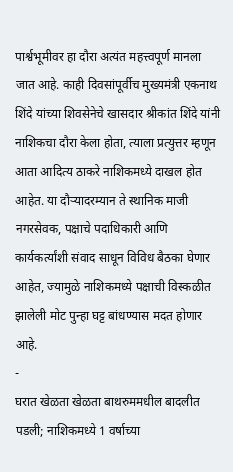पार्श्वभूमीवर हा दौरा अत्यंत महत्त्वपूर्ण मानला जात आहे. काही दिवसांपूर्वीच मुख्यमंत्री एकनाथ शिंदे यांच्या शिवसेनेचे खासदार श्रीकांत शिंदे यांनी नाशिकचा दौरा केला होता, त्याला प्रत्युत्तर म्हणून आता आदित्य ठाकरे नाशिकमध्ये दाखल होत आहेत. या दौऱ्यादरम्यान ते स्थानिक माजी नगरसेवक, पक्षाचे पदाधिकारी आणि कार्यकर्त्यांशी संवाद साधून विविध बैठका घेणार आहेत, ज्यामुळे नाशिकमध्ये पक्षाची विस्कळीत झालेली मोट पुन्हा घट्ट बांधण्यास मदत होणार आहे.
-
घरात खेळता खेळता बाथरुममधील बादलीत पडली; नाशिकमध्ये 1 वर्षाच्या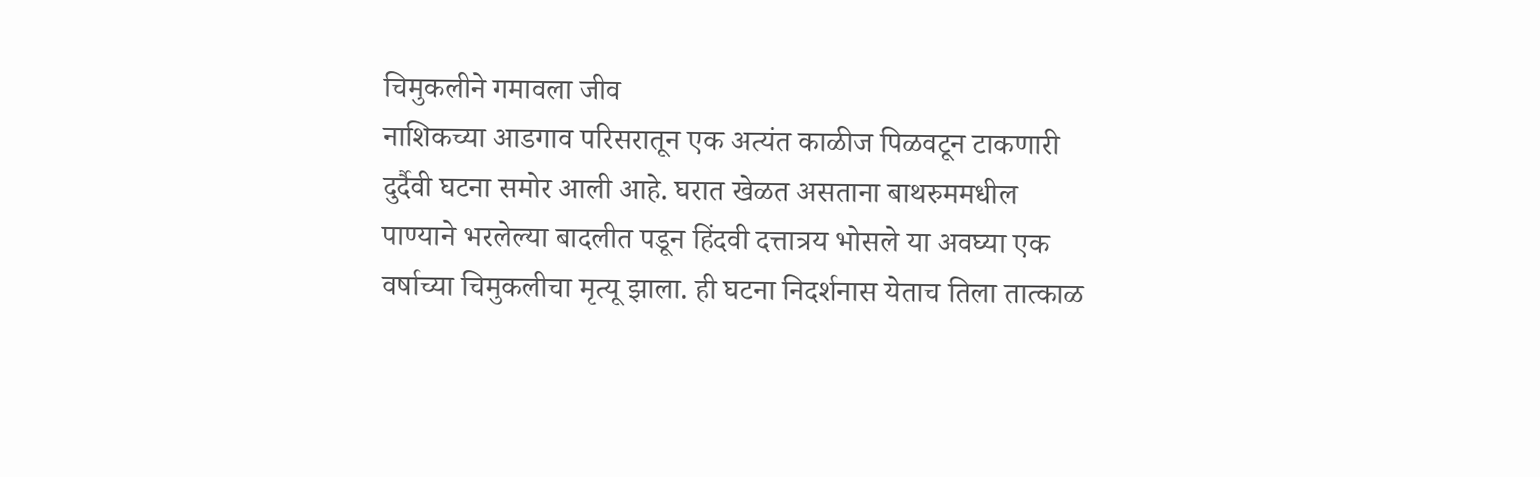चिमुकलीने गमावला जीव
नाशिकच्या आडगाव परिसरातून एक अत्यंत काळीज पिळवटून टाकणारी दुर्दैवी घटना समोर आली आहे. घरात खेळत असताना बाथरुममधील पाण्याने भरलेल्या बादलीत पडून हिंदवी दत्तात्रय भोसले या अवघ्या एक वर्षाच्या चिमुकलीचा मृत्यू झाला. ही घटना निदर्शनास येताच तिला तात्काळ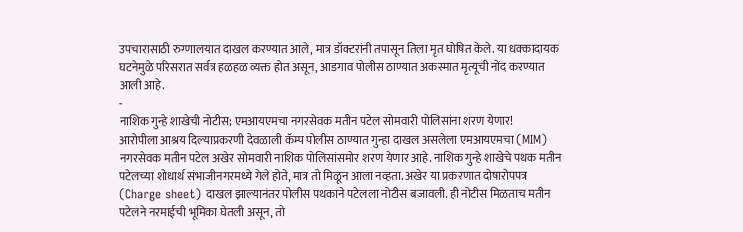उपचारासाठी रुग्णालयात दाखल करण्यात आले, मात्र डॉक्टरांनी तपासून तिला मृत घोषित केले. या धक्कादायक घटनेमुळे परिसरात सर्वत्र हळहळ व्यक्त होत असून, आडगाव पोलीस ठाण्यात अकस्मात मृत्यूची नोंद करण्यात आली आहे.
-
नाशिक गुन्हे शाखेची नोटीस; एमआयएमचा नगरसेवक मतीन पटेल सोमवारी पोलिसांना शरण येणार!
आरोपीला आश्रय दिल्याप्रकरणी देवळाली कॅम्प पोलीस ठाण्यात गुन्हा दाखल असलेला एमआयएमचा (MIM) नगरसेवक मतीन पटेल अखेर सोमवारी नाशिक पोलिसांसमोर शरण येणार आहे. नाशिक गुन्हे शाखेचे पथक मतीन पटेलच्या शोधार्थ संभाजीनगरमध्ये गेले होते, मात्र तो मिळून आला नव्हता. अखेर या प्रकरणात दोषारोपपत्र (Charge sheet) दाखल झाल्यानंतर पोलीस पथकाने पटेलला नोटीस बजावली. ही नोटीस मिळताच मतीन पटेलने नरमाईची भूमिका घेतली असून, तो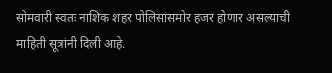सोमवारी स्वतः नाशिक शहर पोलिसांसमोर हजर होणार असल्याची माहिती सूत्रांनी दिली आहे.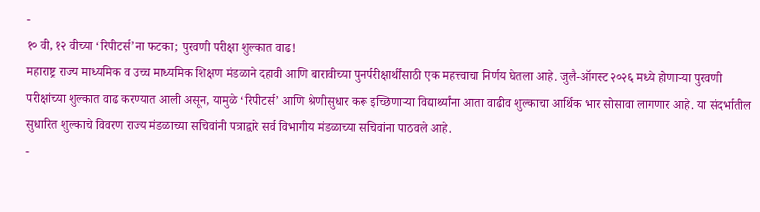-
१० वी, १२ वीच्या ‘रिपीटर्स’ना फटका; पुरवणी परीक्षा शुल्कात वाढ!
महाराष्ट्र राज्य माध्यमिक व उच्च माध्यमिक शिक्षण मंडळाने दहावी आणि बारावीच्या पुनर्परीक्षार्थींसाठी एक महत्त्वाचा निर्णय घेतला आहे. जुलै-ऑगस्ट २०२६ मध्ये होणाऱ्या पुरवणी परीक्षांच्या शुल्कात वाढ करण्यात आली असून, यामुळे ‘रिपीटर्स’ आणि श्रेणीसुधार करू इच्छिणाऱ्या विद्यार्थ्यांना आता वाढीव शुल्काचा आर्थिक भार सोसावा लागणार आहे. या संदर्भातील सुधारित शुल्काचे विवरण राज्य मंडळाच्या सचिवांनी पत्राद्वारे सर्व विभागीय मंडळाच्या सचिवांना पाठवले आहे.
-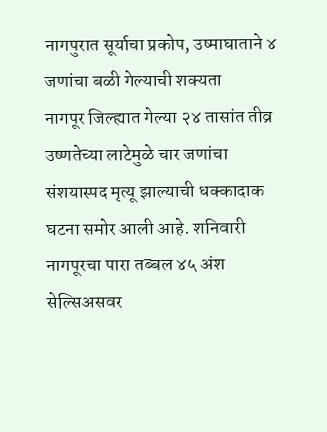नागपुरात सूर्याचा प्रकोप, उष्माघाताने ४ जणांचा बळी गेल्याची शक्यता
नागपूर जिल्ह्यात गेल्या २४ तासांत तीव्र उष्णतेच्या लाटेमुळे चार जणांचा संशयास्पद मृत्यू झाल्याची धक्कादाक घटना समोर आली आहे. शनिवारी नागपूरचा पारा तब्बल ४५ अंश सेल्सिअसवर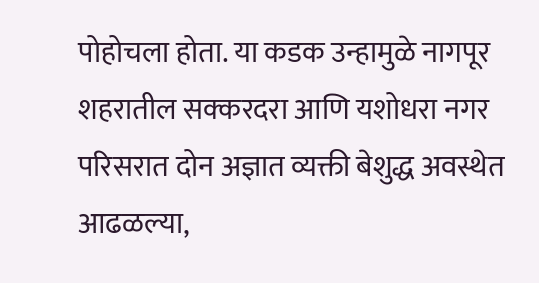पोहोचला होता. या कडक उन्हामुळे नागपूर शहरातील सक्करदरा आणि यशोधरा नगर परिसरात दोन अज्ञात व्यक्ती बेशुद्ध अवस्थेत आढळल्या,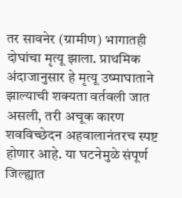तर सावनेर (ग्रामीण) भागातही दोघांचा मृत्यू झाला. प्राथमिक अंदाजानुसार हे मृत्यू उष्माघाताने झाल्याची शक्यता वर्तवली जात असली, तरी अचूक कारण शवविच्छेदन अहवालानंतरच स्पष्ट होणार आहे. या घटनेमुळे संपूर्ण जिल्ह्यात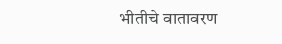भीतीचे वातावरण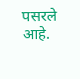पसरले आहे.